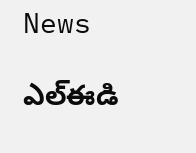News

ఎల్ఈడి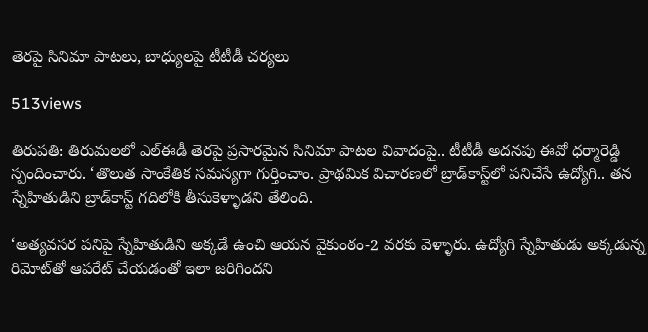తెరపై సినిమా పాటలు, బాధ్యులపై టీటీడీ చర్యలు

513views

తిరుప‌తి: తిరుమలలో ఎల్‌ఈడీ తెరపై ప్రసారమైన సినిమా పాటల వివాదంపై.. టీటీడీ అదనపు ఈవో ధర్మారెడ్డి స్పందించారు. ‘తొలుత సాంకేతిక సమస్యగా గుర్తించాం. ప్రాథమిక విచారణలో బ్రాడ్‌కాస్ట్‌లో పనిచేసే ఉద్యోగి.. తన స్నేహితుడిని బ్రాడ్‌కాస్ట్‌ గదిలోకి తీసుకెళ్ళాడని తేలింది.

‘అత్యవసర పనిపై స్నేహితుడిని అక్కడే ఉంచి ఆయన వైకుంఠం-2 వరకు వెళ్ళారు. ఉద్యోగి స్నేహితుడు అక్కడున్న రిమోట్‌తో ఆపరేట్‌ చేయడంతో ఇలా జరిగిందని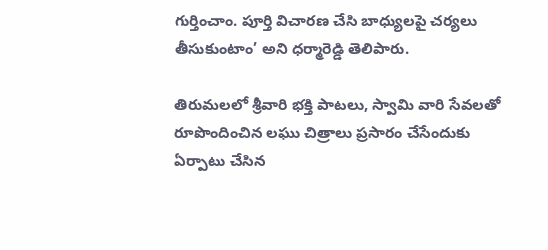గుర్తించాం. పూర్తి విచారణ చేసి బాధ్యులపై చర్యలు తీసుకుంటాం’ అని ధర్మారెడ్డి తెలిపారు.

తిరుమలలో శ్రీవారి భక్తి పాటలు, స్వామి వారి సేవలతో రూపొందించిన లఘు చిత్రాలు ప్రసారం చేసేందుకు ఏర్పాటు చేసిన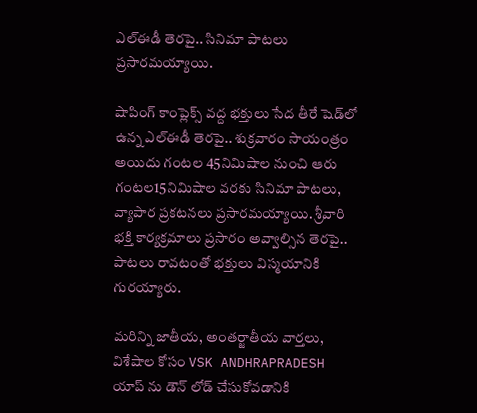ఎల్‌ఈడీ తెరపై.. సినిమా పాటలు ప్రసారమయ్యాయి.

షాపింగ్ కాంప్లెక్స్ వద్ద భక్తులు సేద తీరే షెడ్‌లో ఉన్న ఎల్‌ఈడీ తెరపై.. శుక్రవారం సాయంత్రం అయిదు గంటల 45నిమిషాల నుంచి ఆరు గంటల15నిమిషాల వరకు సినిమా పాటలు, వ్యాపార ప్రకటనలు ప్రసారమయ్యాయి. శ్రీవారి భక్తి కార్యక్రమాలు ప్రసారం అవ్వాల్సిన తెరపై.. పాటలు రావటంతో భక్తులు విస్మయానికి గురయ్యారు.

మరిన్ని జాతీయ, అంతర్జాతీయ వార్తలు, విశేషాల కోసం VSK ANDHRAPRADESH యాప్ ను డౌన్ లోడ్ చేసుకోవడానికి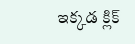ఇక్కడ క్లిక్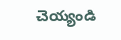చెయ్యండి